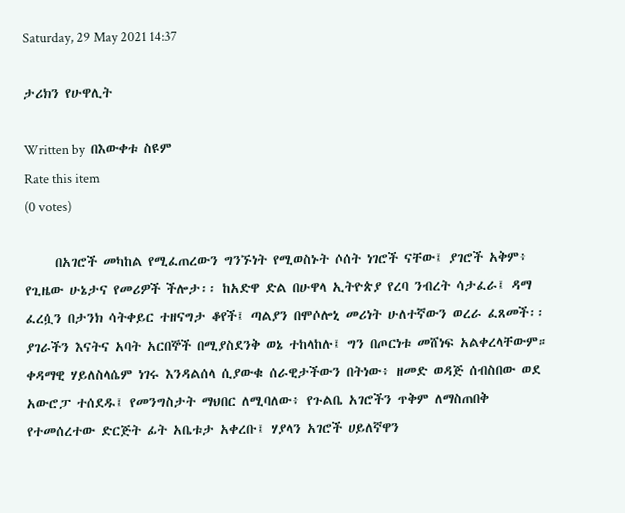Saturday, 29 May 2021 14:37

ታሪክን የሁዋሊት

Written by  በእውቀቱ ስዩም
Rate this item
(0 votes)

     በአገሮች መካከል የሚፈጠረውን ግንኙነት የሚወስኑት ሶሰት ነገሮች ናቸው፤ ያገሮች አቅም፥ የጊዜው ሁኔታና የመሪዎች ችሎታ፡፡ ከአድዋ ድል በሁዋላ ኢትዮጵያ የረባ ንብረት ሳታፈራ፤ ዳማ ፈረሷን በታንክ ሳትቀይር ተዘናግታ ቆየች፤ ጣልያን በሞሶሎኒ መሪነት ሁለተኛውን ወረራ ፈጸመች፡፡ ያገራችን እናትና አባት አርበኞች በሚያስደንቅ ወኔ ተከላከሉ፤ ግን በጦርነቱ መሸነፍ አልቀረላቸውም። ቀዳማዊ ሃይለስላሴም ነገሩ እንዳልሰላ ሲያውቁ ሰራዊታችውን በትነው፥ ዘመድ ወዳጅ ሰብስበው ወደ አውሮፓ ተሰደዱ፤ የመንግስታት ማህበር ለሚባለው፥ የጉልቤ አገሮችን ጥቅም ለማስጠበቅ የተመሰረተው ድርጅት ፊት አቤቱታ አቀረቡ፤ ሃያላን አገሮች ሀይለኛዋን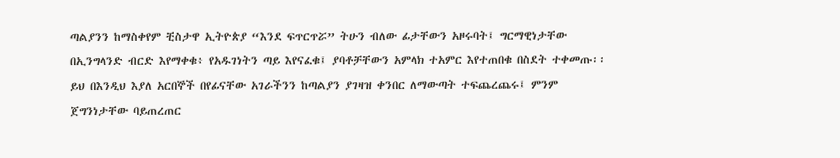ጣልያንን ከማስቀየም ቺስታዋ ኢትዮጵያ “እንደ ፍጥርጥሯ” ትሁን ብለው ፊታቸውን አዞሩባት፤ ግርማዊነታቸው በኢንግላንድ ብርድ እየማቀቁ፥ የአዱገነትን ጣይ እየናፈቁ፤ ያባቶቻቸውን አምላክ ተአምር እየተጠበቁ በስደት ተቀመጡ፡፡
ይህ በእንዲህ እያለ አርበኞች በየፊናቸው አገራችንን ከጣልያን ያገዛዝ ቀንበር ለማውጣት ተፍጨረጨሩ፤ ምንም ጀግንነታቸው ባይጠረጠር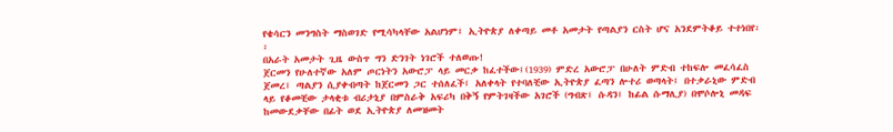የቄሳርን መንግስት ማስወገድ የሚሳካላቸው አልሆነም፤ ኢትዮጵያ ለቀጣይ መቶ አመታት የጣልያን ርስት ሆና አንደምትቆይ ተተነበየ፡፡
በአራት አመታት ጊዜ ውስጥ ግን ድንገት ነገሮች ተለወጡ!
ጀርመን የሁለተኛው አለም ጦርነትን አውሮፓ ላይ መርቃ ከፈተችው፤(1939) ምድረ አውሮፓ በሁለት ምድብ ተከፍሎ መፈሳፈስ ጀመረ፤ ጣልያን ሲያቀብጣት ከጀርመን ጋር ተሰለፈች፤ አለቀላት የተባለቺው ኢትዮጵያ ፈጣን ሎተሪ ወጣላት፤ በተቃራኒው ምድብ ላይ የቆመቺው ታላቂቱ ብሪታኒያ በምስራቅ አፍሪካ በቅኝ የምትገዛችው አገሮች (ግብጽ፤ ሱዳን፤ ከፊል ሱማሊያ) በሞሶሎኒ መዳፍ ከመውደቃቸው በፊት ወደ ኢትዮጵያ ለመዝመት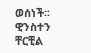ወሰነች፡፡ ዊንስተን ቸርቺል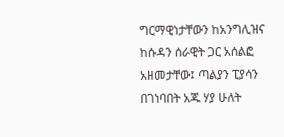ግርማዊነታቸውን ከአንግሊዝና ከሱዳን ሰራዊት ጋር አሰልፎ አዘመታቸው፤ ጣልያን ፒያሳን በገነባበት አጁ ሃያ ሁለት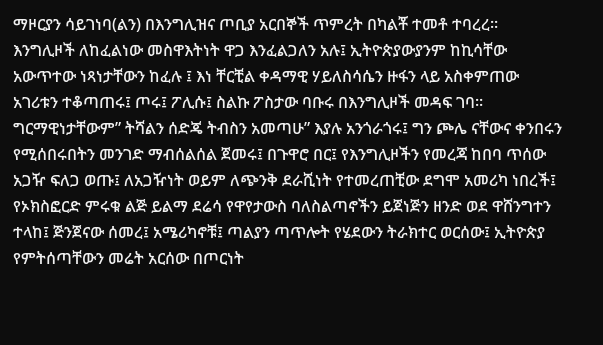ማዞርያን ሳይገነባ(ልን) በእንግሊዝና ጦቢያ አርበኞች ጥምረት በካልቾ ተመቶ ተባረረ፡፡
እንግሊዞች ለከፈልነው መስዋእትነት ዋጋ እንፈልጋለን አሉ፤ ኢትዮጵያውያንም ከኪሳቸው አውጥተው ነጻነታቸውን ከፈሉ ፤ እነ ቸርቺል ቀዳማዊ ሃይለስሳሴን ዙፋን ላይ አስቀምጠው አገሪቱን ተቆጣጠሩ፤ ጦሩ፤ ፖሊሱ፤ ስልኩ ፖስታው ባቡሩ በእንግሊዞች መዳፍ ገባ፡፡ ግርማዊነታቸውም” ትሻልን ሰድጄ ትብስን አመጣሁ” እያሉ አንጎራጎሩ፤ ግን ጮሌ ናቸውና ቀንበሩን የሚሰበሩበትን መንገድ ማብሰልሰል ጀመሩ፤ በጉዋሮ በር፤ የእንግሊዞችን የመረጃ ከበባ ጥሰው አጋዥ ፍለጋ ወጡ፤ ለአጋዥነት ወይም ለጭንቅ ደራሺነት የተመረጠቺው ደግሞ አመሪካ ነበረች፤ የኦክስፎርድ ምሩቁ ልጅ ይልማ ደሬሳ የዋየታውስ ባለስልጣኖችን ይጀነጅን ዘንድ ወደ ዋሸንግተን ተላከ፤ ጅንጀናው ሰመረ፤ አሜሪካኖቹ፤ ጣልያን ጣጥሎት የሄደውን ትራክተር ወርሰው፤ ኢትዮጵያ የምትሰጣቸውን መሬት አርሰው በጦርነት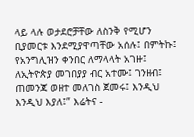ላይ ላሉ ወታደሮቻቸው ለስንቅ የሚሆን ቢያመርቱ እንደሚያዋጣቸው አሰሉ፤ በምትኩ፤ የአንግሊዝን ቀንበር ለማላላት አገዙ፤ ለኢትዮጵያ መገበያያ ብር አተሙ፤ ገንዘብ፤ ጠመንጃ ወዘተ መለገስ ጀመሩ፤ እንዲህ እንዲህ እያለ፤” እሬትና -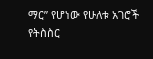ማር” የሆነው የሁለቱ አገሮች የትስስር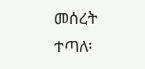መሰረት ተጣለ፡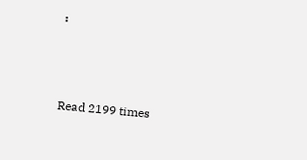፡



Read 2199 times